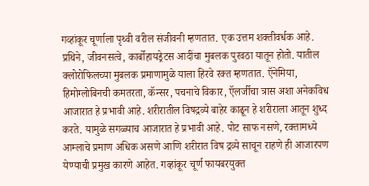गव्हांकूर चूर्णाला पृथ्वी वरील संजीवनी म्हणतात. एक उत्तम शक्तीवर्धक आहे. प्रथिने, जीवनसत्वे, कार्बोहायड्रेटस आदींचा मुबलक पुरवठा यातून होतो. यातील क्लोरोफिलच्या मुबलक प्रमाणामुळे याला हिरवे रक्त म्हणतात. ऍनेमिया, हिमोग्लोबिनची कमतरता, कॅन्सर, पचनाचे विकार, ऍलर्जीचा त्रास अशा अनेकविध आजारात हे प्रभावी आहे. शरीरातील विषद्रव्ये बाहेर काढून हे शरीराला आतून शुध्द करते. यामुळे सगळ्याच आजारात हे प्रभावी आहे. पोट साफ नसणे, रक्तामध्ये आम्लाचे प्रमाण अधिक असणे आणि शरीरात विष द्रव्ये साचून राहणे ही आजारपण येण्याची प्रमुख कारणे आहेत. गव्हांकूर चूर्ण फायबरयुक्त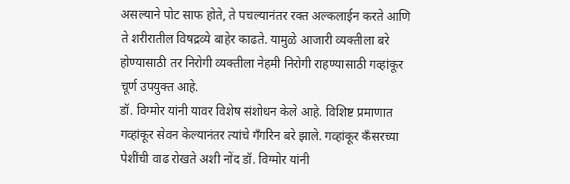असल्याने पोट साफ होते, ते पचल्यानंतर रक्त अल्कलाईन करते आणि ते शरीरातील विषद्रव्ये बाहेर काढते. यामुळे आजारी व्यक्तीला बरे होण्यासाठी तर निरोगी व्यक्तीला नेहमी निरोगी राहण्यासाठी गव्हांकूर चूर्ण उपयुक्त आहे.
डॉ. विग्मोर यांनी यावर विशेष संशोधन केले आहे. विशिष्ट प्रमाणात गव्हांकूर सेवन केल्यानंतर त्यांचे गँगरिन बरे झाले. गव्हांकूर कँसरच्या पेशींची वाढ रोखते अशी नोंद डॉ. विग्मोर यांनी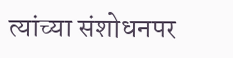त्यांच्या संशोधनपर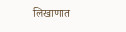लिखाणात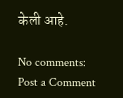केली आहे.

No comments:
Post a Comment